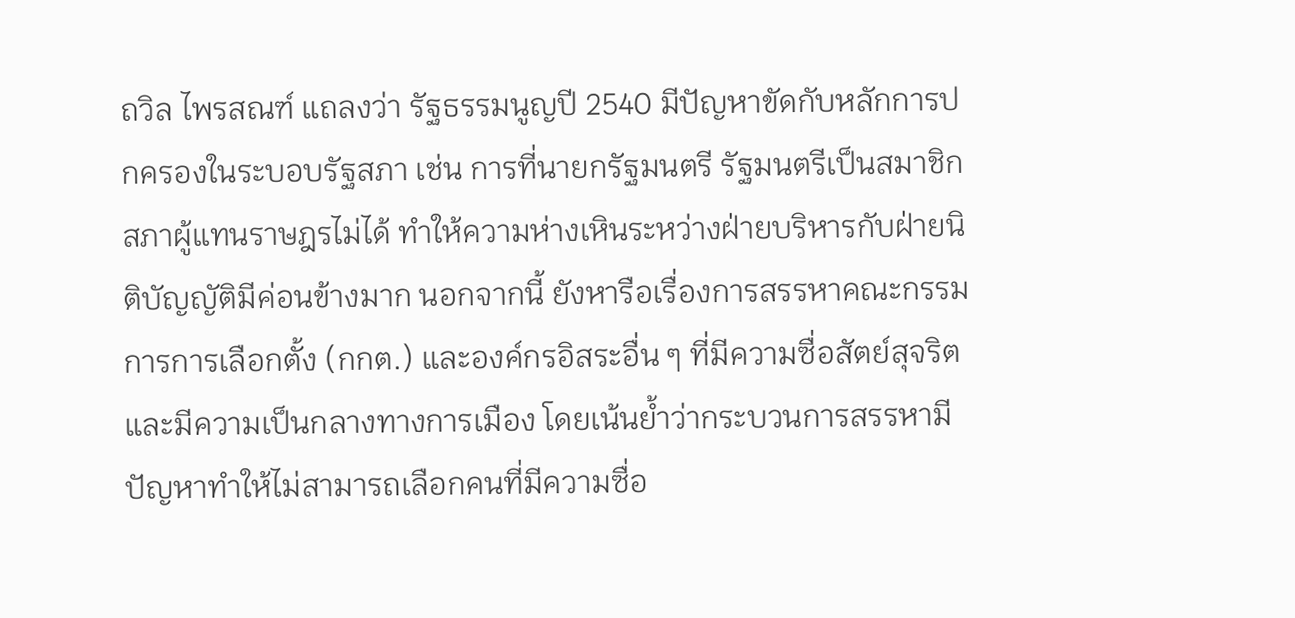ถวิล ไพรสณฑ์ แถลงว่า รัฐธรรมนูญปี 2540 มีปัญหาขัดกับหลักการปกครองในระบอบรัฐสภา เช่น การที่นายกรัฐมนตรี รัฐมนตรีเป็นสมาชิกสภาผู้แทนราษฎรไม่ได้ ทำให้ความห่างเหินระหว่างฝ่ายบริหารกับฝ่ายนิติบัญญัติมีค่อนข้างมาก นอกจากนี้ ยังหารือเรื่องการสรรหาคณะกรรมการการเลือกตั้ง (กกต.) และองค์กรอิสระอื่น ๆ ที่มีความซื่อสัตย์สุจริต และมีความเป็นกลางทางการเมือง โดยเน้นย้ำว่ากระบวนการสรรหามีปัญหาทำให้ไม่สามารถเลือกคนที่มีความซื่อ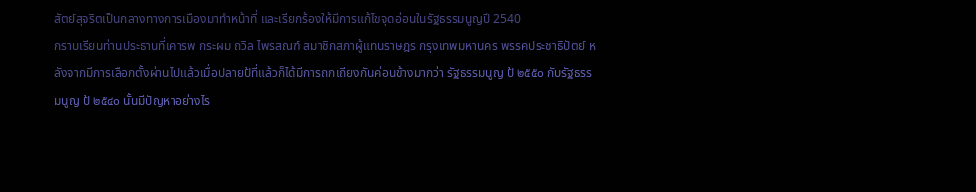สัตย์สุจริตเป็นกลางทางการเมืองมาทำหน้าที่ และเรียกร้องให้มีการแก้ไขจุดอ่อนในรัฐธรรมนูญปี 2540
กราบเรียนท่านประธานที่เคารพ กระผม ถวิล ไพรสณฑ์ สมาชิกสภาผู้แทนราษฎร กรุงเทพมหานคร พรรคประชาธิปัตย์ หลังจากมีการเลือกตั้งผ่านไปแล้วเมื่อปลายป้ที่แล้วก็ได้มีการถกเถียงกันค่อนข้างมากว่า รัฐธรรมนูญ ป้ ๒๕๕๐ กับรัฐธรรมนูญ ป้ ๒๕๔๐ นั้นมีปัญหาอย่างไร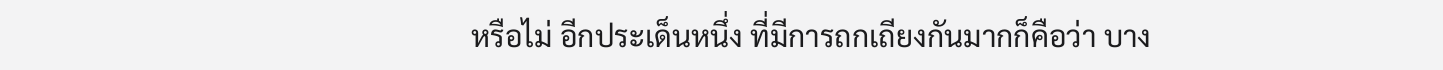หรือไม่ อีกประเด็นหนึ่ง ที่มีการถกเถียงกันมากก็คือว่า บาง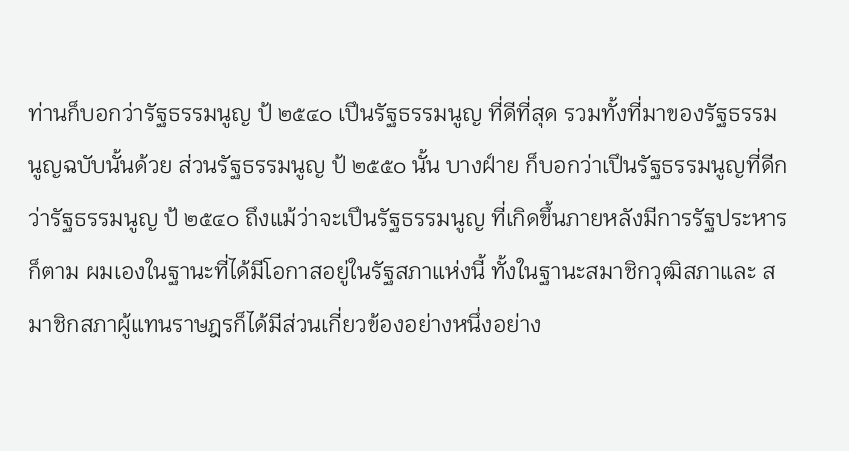ท่านก็บอกว่ารัฐธรรมนูญ ป้ ๒๕๔๐ เปึนรัฐธรรมนูญ ที่ดีที่สุด รวมทั้งที่มาของรัฐธรรมนูญฉบับนั้นด้วย ส่วนรัฐธรรมนูญ ป้ ๒๕๕๐ นั้น บางฝ์าย ก็บอกว่าเปึนรัฐธรรมนูญที่ดีกว่ารัฐธรรมนูญ ป้ ๒๕๔๐ ถึงแม้ว่าจะเปึนรัฐธรรมนูญ ที่เกิดขึ้นภายหลังมีการรัฐประหารก็ตาม ผมเองในฐานะที่ได้มีโอกาสอยู่ในรัฐสภาแห่งนี้ ทั้งในฐานะสมาชิกวุฒิสภาและ สมาชิกสภาผู้แทนราษฎรก็ได้มีส่วนเกี่ยวข้องอย่างหนึ่งอย่าง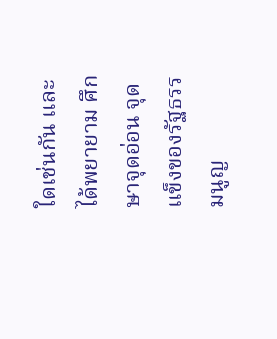ใดเช่นกัน และได้พยายาม ศึกษาจุดอ่อน จุดแข็งของรัฐธรรมนูญ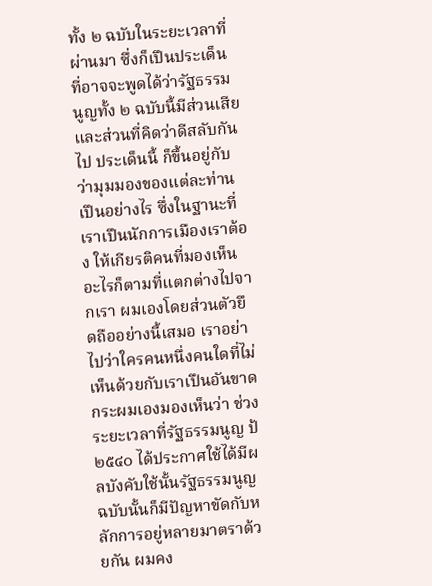ทั้ง ๒ ฉบับในระยะเวลาที่ผ่านมา ซึ่งก็เปึนประเด็น ที่อาจจะพูดได้ว่ารัฐธรรมนูญทั้ง ๒ ฉบับนี้มีส่วนเสียและส่วนที่คิดว่าดีสลับกันไป ประเด็นนี้ ก็ขึ้นอยู่กับว่ามุมมองของแต่ละท่านเปึนอย่างไร ซึ่งในฐานะที่เราเปึนนักการเมืองเราต้อง ให้เกียรติคนที่มองเห็นอะไรก็ตามที่แตกต่างไปจากเรา ผมเองโดยส่วนตัวยึดถืออย่างนี้เสมอ เราอย่าไปว่าใครคนหนึ่งคนใดที่ไม่เห็นด้วยกับเราเปึนอันขาด กระผมเองมองเห็นว่า ช่วงระยะเวลาที่รัฐธรรมนูญ ป้ ๒๕๔๐ ได้ประกาศใช้ได้มีผลบังคับใช้นั้นรัฐธรรมนูญ ฉบับนั้นก็มีปัญหาขัดกับหลักการอยู่หลายมาตราด้วยกัน ผมคง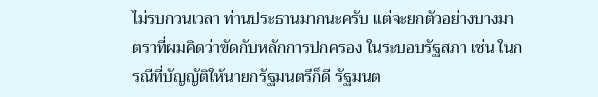ไม่รบกวนเวลา ท่านประธานมากนะครับ แต่จะยกตัวอย่างบางมาตราที่ผมคิดว่าขัดกับหลักการปกครอง ในระบอบรัฐสภา เช่น ในกรณีที่บัญญัติให้นายกรัฐมนตรีก็ดี รัฐมนต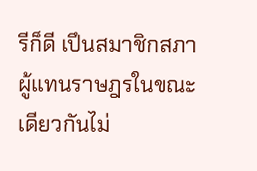รีก็ดี เปึนสมาชิกสภาผู้แทนราษฎรในขณะเดียวกันไม่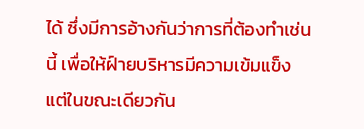ได้ ซึ่งมีการอ้างกันว่าการที่ต้องทําเช่นนี้ เพื่อให้ฝ์ายบริหารมีความเข้มแข็ง แต่ในขณะเดียวกัน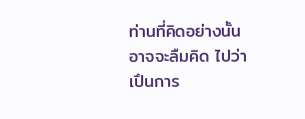ท่านที่คิดอย่างนั้นอาจจะลืมคิด ไปว่าเปึนการ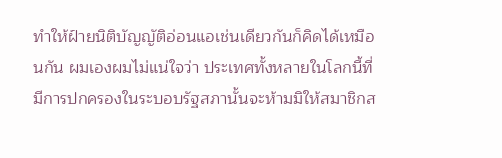ทําให้ฝ์ายนิติบัญญัติอ่อนแอเช่นเดียวกันก็คิดได้เหมือนกัน ผมเองผมไม่แน่ใจว่า ประเทศทั้งหลายในโลกนี้ที่มีการปกครองในระบอบรัฐสภานั้นจะห้ามมิให้สมาชิกส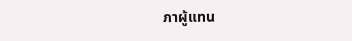ภาผู้แทน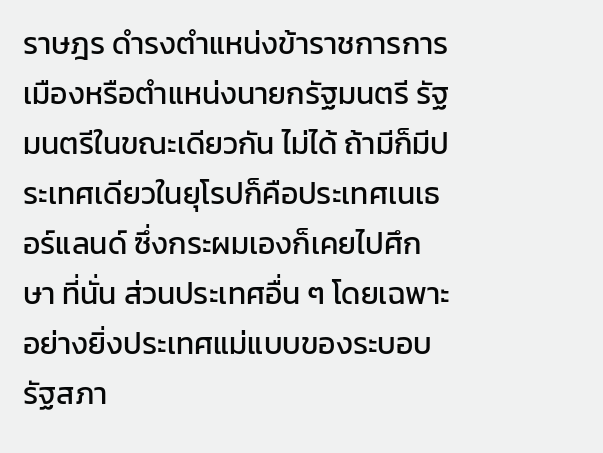ราษฎร ดํารงตําแหน่งข้าราชการการเมืองหรือตําแหน่งนายกรัฐมนตรี รัฐมนตรีในขณะเดียวกัน ไม่ได้ ถ้ามีก็มีประเทศเดียวในยุโรปก็คือประเทศเนเธอร์แลนด์ ซึ่งกระผมเองก็เคยไปศึกษา ที่นั่น ส่วนประเทศอื่น ๆ โดยเฉพาะอย่างยิ่งประเทศแม่แบบของระบอบรัฐสภา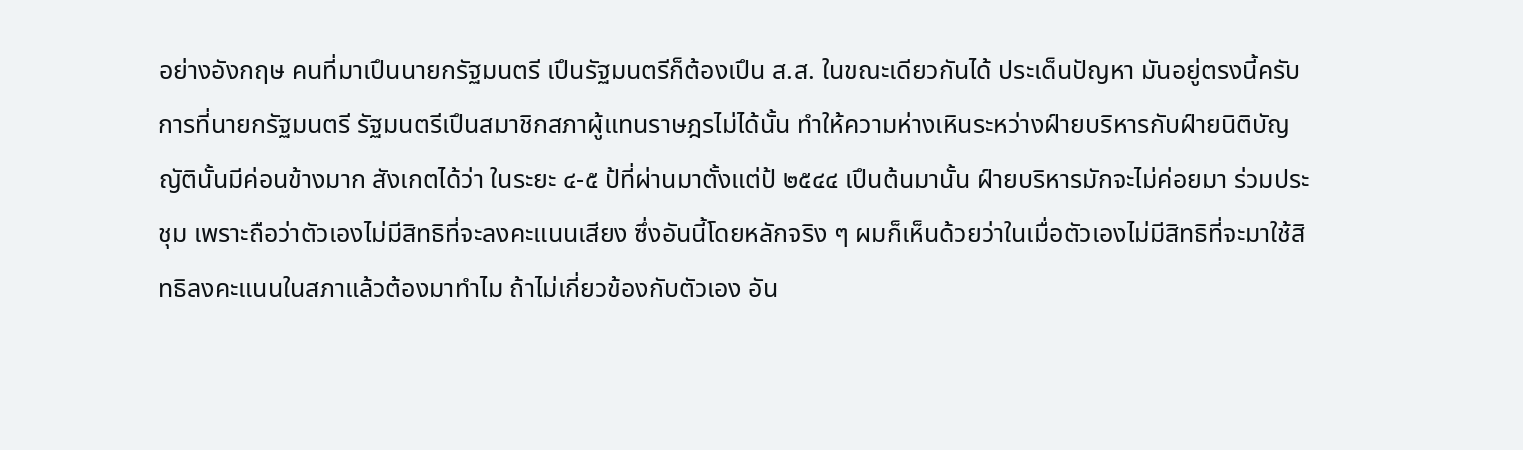อย่างอังกฤษ คนที่มาเปึนนายกรัฐมนตรี เปึนรัฐมนตรีก็ต้องเปึน ส.ส. ในขณะเดียวกันได้ ประเด็นปัญหา มันอยู่ตรงนี้ครับ การที่นายกรัฐมนตรี รัฐมนตรีเปึนสมาชิกสภาผู้แทนราษฎรไม่ได้นั้น ทําให้ความห่างเหินระหว่างฝ์ายบริหารกับฝ์ายนิติบัญญัตินั้นมีค่อนข้างมาก สังเกตได้ว่า ในระยะ ๔-๕ ป้ที่ผ่านมาตั้งแต่ป้ ๒๕๔๔ เปึนต้นมานั้น ฝ์ายบริหารมักจะไม่ค่อยมา ร่วมประชุม เพราะถือว่าตัวเองไม่มีสิทธิที่จะลงคะแนนเสียง ซึ่งอันนี้โดยหลักจริง ๆ ผมก็เห็นด้วยว่าในเมื่อตัวเองไม่มีสิทธิที่จะมาใช้สิทธิลงคะแนนในสภาแล้วต้องมาทําไม ถ้าไม่เกี่ยวข้องกับตัวเอง อัน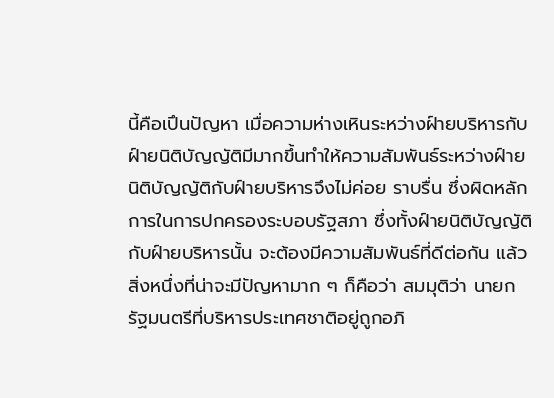นี้คือเปึนปัญหา เมื่อความห่างเหินระหว่างฝ์ายบริหารกับ ฝ์ายนิติบัญญัติมีมากขึ้นทําให้ความสัมพันธ์ระหว่างฝ์ายนิติบัญญัติกับฝ์ายบริหารจึงไม่ค่อย ราบรื่น ซึ่งผิดหลักการในการปกครองระบอบรัฐสภา ซึ่งทั้งฝ์ายนิติบัญญัติกับฝ์ายบริหารนั้น จะต้องมีความสัมพันธ์ที่ดีต่อกัน แล้วสิ่งหนึ่งที่น่าจะมีปัญหามาก ๆ ก็คือว่า สมมุติว่า นายกรัฐมนตรีที่บริหารประเทศชาติอยู่ถูกอภิ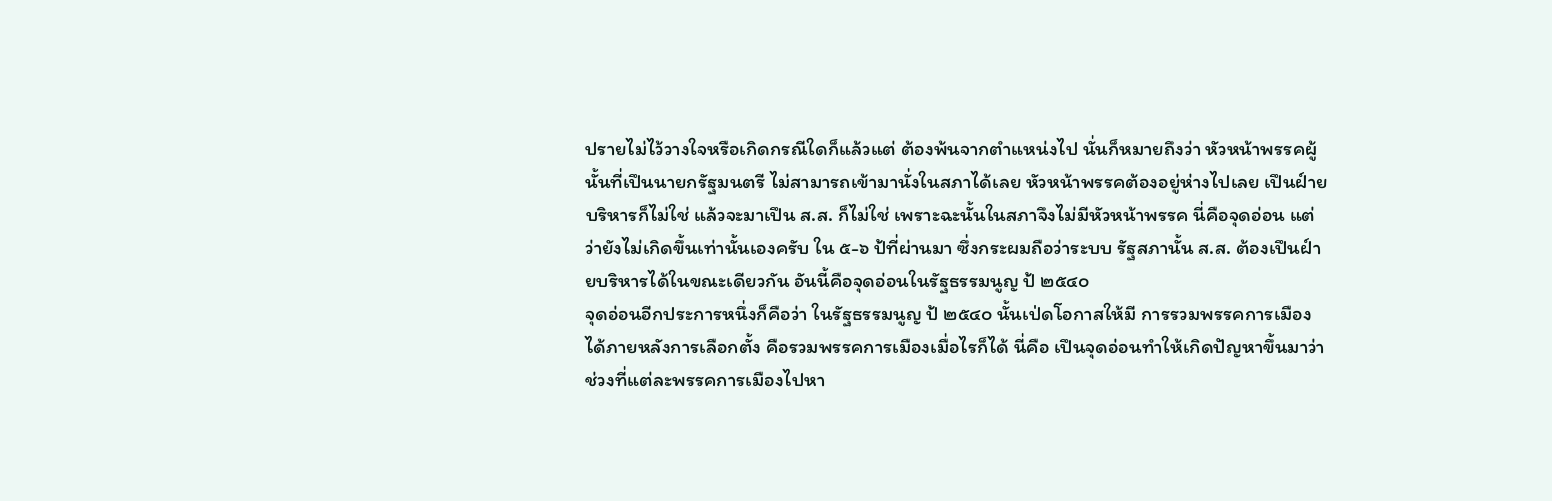ปรายไม่ไว้วางใจหรือเกิดกรณีใดก็แล้วแต่ ต้องพ้นจากตําแหน่งไป นั่นก็หมายถึงว่า หัวหน้าพรรคผู้นั้นที่เปึนนายกรัฐมนตรี ไม่สามารถเข้ามานั่งในสภาได้เลย หัวหน้าพรรคต้องอยู่ห่างไปเลย เปึนฝ์ายบริหารก็ไม่ใช่ แล้วจะมาเปึน ส.ส. ก็ไม่ใช่ เพราะฉะนั้นในสภาจึงไม่มีหัวหน้าพรรค นี่คือจุดอ่อน แต่ว่ายังไม่เกิดขึ้นเท่านั้นเองครับ ใน ๕-๖ ป้ที่ผ่านมา ซึ่งกระผมถือว่าระบบ รัฐสภานั้น ส.ส. ต้องเปึนฝ์ายบริหารได้ในขณะเดียวกัน อันนี้คือจุดอ่อนในรัฐธรรมนูญ ป้ ๒๕๔๐
จุดอ่อนอีกประการหนึ่งก็คือว่า ในรัฐธรรมนูญ ป้ ๒๕๔๐ นั้นเป่ดโอกาสให้มี การรวมพรรคการเมืองได้ภายหลังการเลือกตั้ง คือรวมพรรคการเมืองเมื่อไรก็ได้ นี่คือ เปึนจุดอ่อนทําให้เกิดปัญหาขึ้นมาว่า ช่วงที่แต่ละพรรคการเมืองไปหา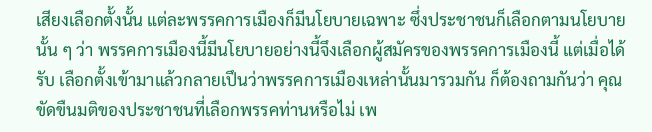เสียงเลือกตั้งนั้น แต่ละพรรคการเมืองก็มีนโยบายเฉพาะ ซึ่งประชาชนก็เลือกตามนโยบายนั้น ๆ ว่า พรรคการเมืองนี้มีนโยบายอย่างนี้จึงเลือกผู้สมัครของพรรคการเมืองนี้ แต่เมื่อได้รับ เลือกตั้งเข้ามาแล้วกลายเปึนว่าพรรคการเมืองเหล่านั้นมารวมกัน ก็ต้องถามกันว่า คุณขัดขืนมติของประชาชนที่เลือกพรรคท่านหรือไม่ เพ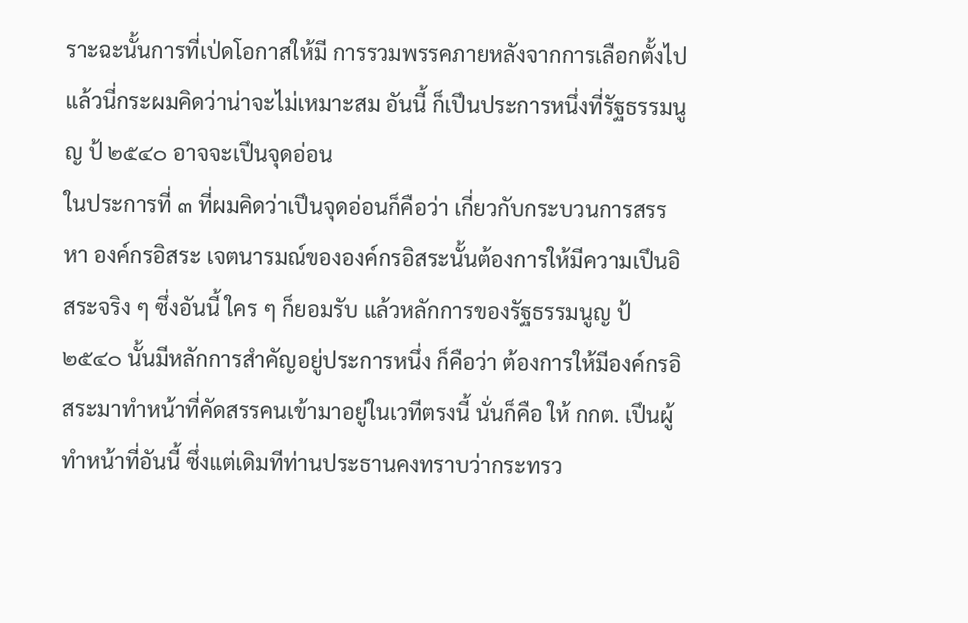ราะฉะนั้นการที่เป่ดโอกาสให้มี การรวมพรรคภายหลังจากการเลือกตั้งไปแล้วนี่กระผมคิดว่าน่าจะไม่เหมาะสม อันนี้ ก็เปึนประการหนึ่งที่รัฐธรรมนูญ ป้ ๒๕๔๐ อาจจะเปึนจุดอ่อน
ในประการที่ ๓ ที่ผมคิดว่าเปึนจุดอ่อนก็คือว่า เกี่ยวกับกระบวนการสรรหา องค์กรอิสระ เจตนารมณ์ขององค์กรอิสระนั้นต้องการให้มีความเปึนอิสระจริง ๆ ซึ่งอันนี้ ใคร ๆ ก็ยอมรับ แล้วหลักการของรัฐธรรมนูญ ป้ ๒๕๔๐ นั้นมีหลักการสําคัญอยู่ประการหนึ่ง ก็คือว่า ต้องการให้มีองค์กรอิสระมาทําหน้าที่คัดสรรคนเข้ามาอยู่ในเวทีตรงนี้ นั่นก็คือ ให้ กกต. เปึนผู้ทําหน้าที่อันนี้ ซึ่งแต่เดิมทีท่านประธานคงทราบว่ากระทรว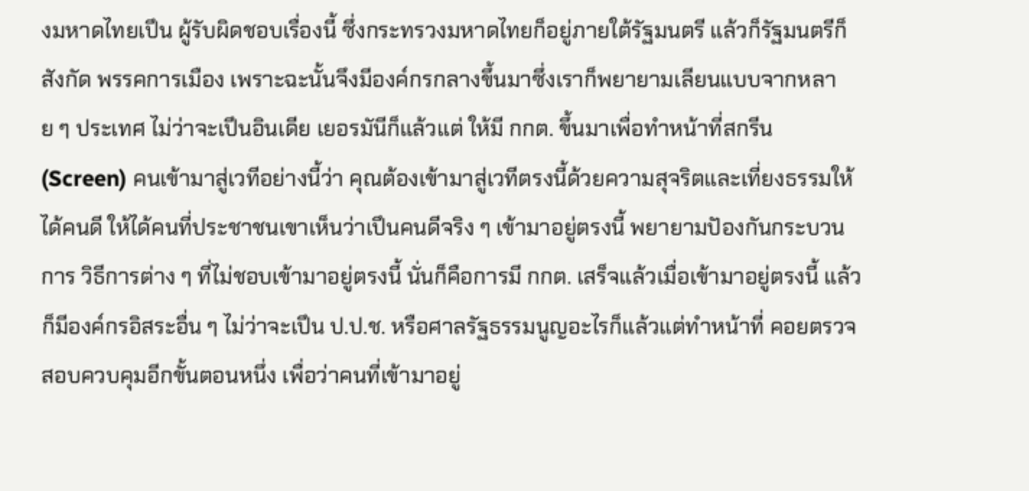งมหาดไทยเปึน ผู้รับผิดชอบเรื่องนี้ ซึ่งกระทรวงมหาดไทยก็อยู่ภายใต้รัฐมนตรี แล้วก็รัฐมนตรีก็สังกัด พรรคการเมือง เพราะฉะนั้นจึงมีองค์กรกลางขึ้นมาซึ่งเราก็พยายามเลียนแบบจากหลาย ๆ ประเทศ ไม่ว่าจะเปึนอินเดีย เยอรมันีก็แล้วแต่ ให้มี กกต. ขึ้นมาเพื่อทําหน้าที่สกรีน (Screen) คนเข้ามาสู่เวทีอย่างนี้ว่า คุณต้องเข้ามาสู่เวทีตรงนี้ด้วยความสุจริตและเที่ยงธรรมให้ได้คนดี ให้ได้คนที่ประชาชนเขาเห็นว่าเปึนคนดีจริง ๆ เข้ามาอยู่ตรงนี้ พยายามปัองกันกระบวนการ วิธีการต่าง ๆ ที่ไม่ชอบเข้ามาอยู่ตรงนี้ นั่นก็คือการมี กกต. เสร็จแล้วเมื่อเข้ามาอยู่ตรงนี้ แล้วก็มีองค์กรอิสระอื่น ๆ ไม่ว่าจะเปึน ป.ป.ช. หรือศาลรัฐธรรมนูญอะไรก็แล้วแต่ทําหน้าที่ คอยตรวจสอบควบคุมอีกขั้นตอนหนึ่ง เพื่อว่าคนที่เข้ามาอยู่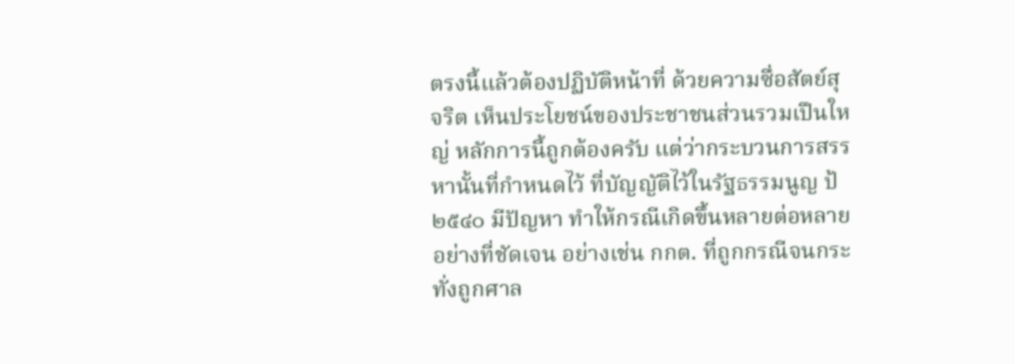ตรงนี้แล้วต้องปฏิบัติหน้าที่ ด้วยความซื่อสัตย์สุจริต เห็นประโยชน์ของประชาชนส่วนรวมเปึนใหญ่ หลักการนี้ถูกต้องครับ แต่ว่ากระบวนการสรรหานั้นที่กําหนดไว้ ที่บัญญัติไว้ในรัฐธรรมนูญ ป้ ๒๕๔๐ มีปัญหา ทําให้กรณีเกิดขึ้นหลายต่อหลายอย่างที่ชัดเจน อย่างเช่น กกต. ที่ถูกกรณีจนกระทั่งถูกศาล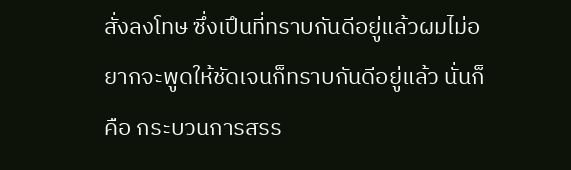สั่งลงโทษ ซึ่งเปึนที่ทราบกันดีอยู่แล้วผมไม่อยากจะพูดให้ชัดเจนก็ทราบกันดีอยู่แล้ว นั่นก็คือ กระบวนการสรร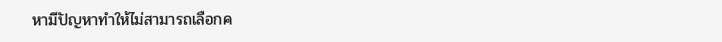หามีปัญหาทําให้ไม่สามารถเลือกค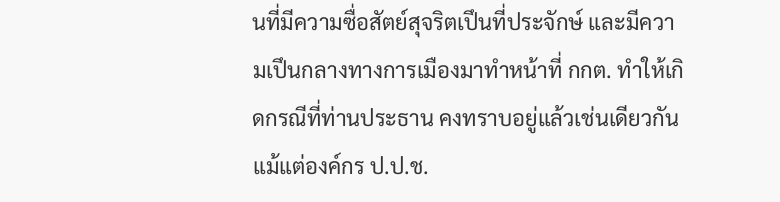นที่มีความซื่อสัตย์สุจริตเปึนที่ประจักษ์ และมีความเปึนกลางทางการเมืองมาทําหน้าที่ กกต. ทําให้เกิดกรณีที่ท่านประธาน คงทราบอยู่แล้วเช่นเดียวกัน แม้แต่องค์กร ป.ป.ช.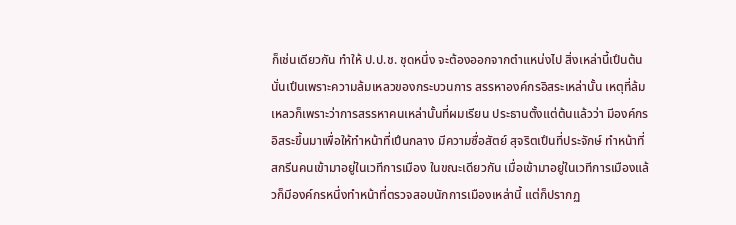ก็เช่นเดียวกัน ทําให้ ป.ป.ช. ชุดหนึ่ง จะต้องออกจากตําแหน่งไป สิ่งเหล่านี้เปึนต้น นั่นเปึนเพราะความล้มเหลวของกระบวนการ สรรหาองค์กรอิสระเหล่านั้น เหตุที่ล้มเหลวก็เพราะว่าการสรรหาคนเหล่านั้นที่ผมเรียน ประธานตั้งแต่ต้นแล้วว่า มีองค์กรอิสระขึ้นมาเพื่อให้ทําหน้าที่เปึนกลาง มีความซื่อสัตย์ สุจริตเปึนที่ประจักษ์ ทําหน้าที่สกรีนคนเข้ามาอยู่ในเวทีการเมือง ในขณะเดียวกัน เมื่อเข้ามาอยู่ในเวทีการเมืองแล้วก็มีองค์กรหนึ่งทําหน้าที่ตรวจสอบนักการเมืองเหล่านี้ แต่ก็ปรากฏ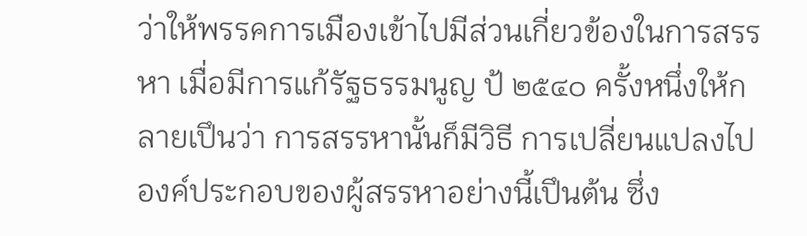ว่าให้พรรคการเมืองเข้าไปมีส่วนเกี่ยวข้องในการสรรหา เมื่อมีการแก้รัฐธรรมนูญ ป้ ๒๕๔๐ ครั้งหนึ่งให้กลายเปึนว่า การสรรหานั้นก็มีวิธี การเปลี่ยนแปลงไป องค์ประกอบของผู้สรรหาอย่างนี้เปึนต้น ซึ่ง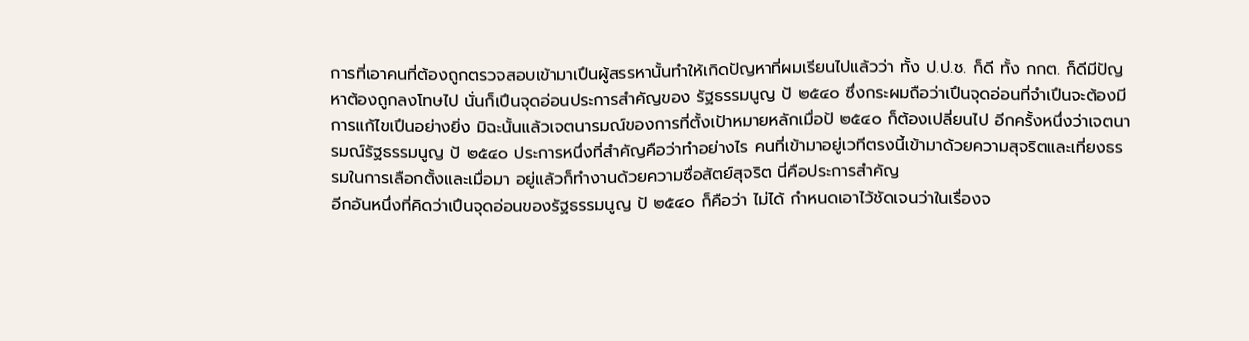การที่เอาคนที่ต้องถูกตรวจสอบเข้ามาเปึนผู้สรรหานั้นทําให้เกิดปัญหาที่ผมเรียนไปแล้วว่า ทั้ง ป.ป.ช. ก็ดี ทั้ง กกต. ก็ดีมีปัญหาต้องถูกลงโทษไป นั่นก็เปึนจุดอ่อนประการสําคัญของ รัฐธรรมนูญ ป้ ๒๕๔๐ ซึ่งกระผมถือว่าเปึนจุดอ่อนที่จําเปึนจะต้องมีการแก้ไขเปึนอย่างยิ่ง มิฉะนั้นแล้วเจตนารมณ์ของการที่ตั้งเปัาหมายหลักเมื่อป้ ๒๕๔๐ ก็ต้องเปลี่ยนไป อีกครั้งหนึ่งว่าเจตนารมณ์รัฐธรรมนูญ ป้ ๒๕๔๐ ประการหนึ่งที่สําคัญคือว่าทําอย่างไร คนที่เข้ามาอยู่เวทีตรงนี้เข้ามาด้วยความสุจริตและเที่ยงธรรมในการเลือกตั้งและเมื่อมา อยู่แล้วก็ทํางานด้วยความซื่อสัตย์สุจริต นี่คือประการสําคัญ
อีกอันหนึ่งที่คิดว่าเปึนจุดอ่อนของรัฐธรรมนูญ ป้ ๒๕๔๐ ก็คือว่า ไม่ได้ กําหนดเอาไว้ชัดเจนว่าในเรื่องจ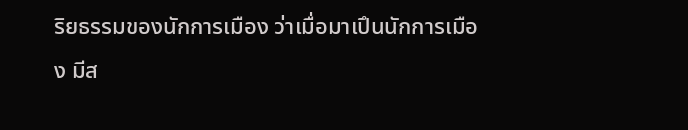ริยธรรมของนักการเมือง ว่าเมื่อมาเปึนนักการเมือง มีส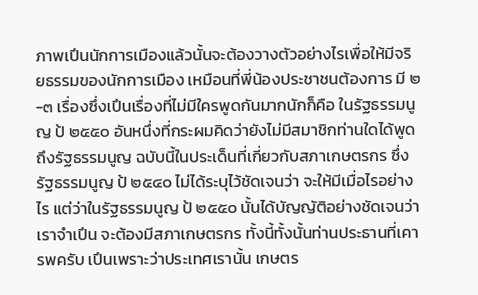ภาพเปึนนักการเมืองแล้วนั้นจะต้องวางตัวอย่างไรเพื่อให้มีจริยธรรมของนักการเมือง เหมือนที่พี่น้องประชาชนต้องการ มี ๒-๓ เรื่องซึ่งเปึนเรื่องที่ไม่มีใครพูดกันมากนักก็คือ ในรัฐธรรมนูญ ป้ ๒๕๕๐ อันหนึ่งที่กระผมคิดว่ายังไม่มีสมาชิกท่านใดได้พูดถึงรัฐธรรมนูญ ฉบับนี้ในประเด็นที่เกี่ยวกับสภาเกษตรกร ซึ่งรัฐธรรมนูญ ป้ ๒๕๔๐ ไม่ได้ระบุไว้ชัดเจนว่า จะให้มีเมื่อไรอย่างไร แต่ว่าในรัฐธรรมนูญ ป้ ๒๕๕๐ นั้นได้บัญญัติอย่างชัดเจนว่าเราจําเปึน จะต้องมีสภาเกษตรกร ทั้งนี้ทั้งนั้นท่านประธานที่เคารพครับ เปึนเพราะว่าประเทศเรานั้น เกษตร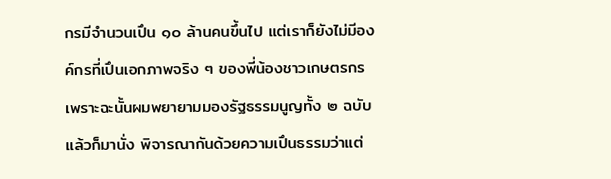กรมีจํานวนเปึน ๑๐ ล้านคนขึ้นไป แต่เราก็ยังไม่มีองค์กรที่เปึนเอกภาพจริง ๆ ของพี่น้องชาวเกษตรกร เพราะฉะนั้นผมพยายามมองรัฐธรรมนูญทั้ง ๒ ฉบับแล้วก็มานั่ง พิจารณากันด้วยความเปึนธรรมว่าแต่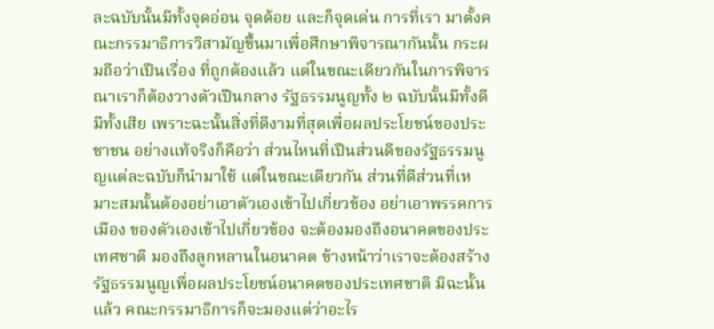ละฉบับนั้นมีทั้งจุดอ่อน จุดด้อย และก็จุดเด่น การที่เรา มาตั้งคณะกรรมาธิการวิสามัญขึ้นมาเพื่อศึกษาพิจารณากันนั้น กระผมถือว่าเปึนเรื่อง ที่ถูกต้องแล้ว แต่ในขณะเดียวกันในการพิจารณาเราก็ต้องวางตัวเปึนกลาง รัฐธรรมนูญทั้ง ๒ ฉบับนั้นมีทั้งดีมีทั้งเสีย เพราะฉะนั้นสิ่งที่ดีงามที่สุดเพื่อผลประโยชน์ของประชาชน อย่างแท้จริงก็คือว่า ส่วนไหนที่เปึนส่วนดีของรัฐธรรมนูญแต่ละฉบับก็นํามาใช้ แต่ในขณะเดียวกัน ส่วนที่ดีส่วนที่เหมาะสมนั้นต้องอย่าเอาตัวเองเข้าไปเกี่ยวข้อง อย่าเอาพรรคการเมือง ของตัวเองเข้าไปเกี่ยวข้อง จะต้องมองถึงอนาคตของประเทศชาติ มองถึงลูกหลานในอนาคต ข้างหน้าว่าเราจะต้องสร้างรัฐธรรมนูญเพื่อผลประโยชน์อนาคตของประเทศชาติ มิฉะนั้นแล้ว คณะกรรมาธิการก็จะมองแต่ว่าอะไร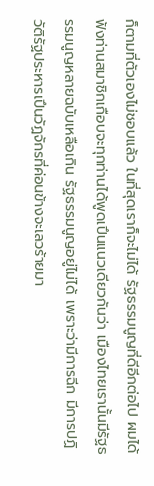ก็ตามที่ตัวเองไม่ชอบแล้ว ในที่สุดเราก็จะไม่ได้ รัฐธรรมนูญที่ดีอีกต่อไป ผมได้ฟังท่านสมาชิกเกือบจะทุกท่านได้พูดเปึนแนวเดียวกันว่า เมืองไทยเรานั้นมีรัฐธรรมนูญหลายฉบับเหลือเกิน รัฐธรรมนูญอยู่ไม่ได้ เพราะว่ามีการฉีก มีการปฏิวัติรัฐประหารเปึนวัฏจักรที่ค่อนข้างจะเลวร้ายมา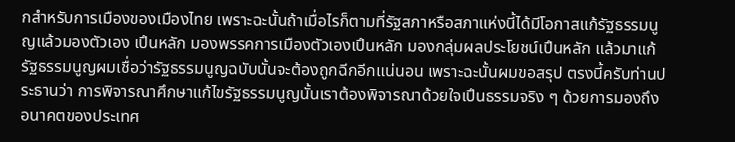กสําหรับการเมืองของเมืองไทย เพราะฉะนั้นถ้าเมื่อไรก็ตามที่รัฐสภาหรือสภาแห่งนี้ได้มีโอกาสแก้รัฐธรรมนูญแล้วมองตัวเอง เปึนหลัก มองพรรคการเมืองตัวเองเปึนหลัก มองกลุ่มผลประโยชน์เปึนหลัก แล้วมาแก้ รัฐธรรมนูญผมเชื่อว่ารัฐธรรมนูญฉบับนั้นจะต้องถูกฉีกอีกแน่นอน เพราะฉะนั้นผมขอสรุป ตรงนี้ครับท่านประธานว่า การพิจารณาศึกษาแก้ไขรัฐธรรมนูญนั้นเราต้องพิจารณาด้วยใจเปึนธรรมจริง ๆ ด้วยการมองถึง อนาคตของประเทศ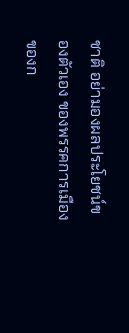ชาติ อย่ามองผลประโยชน์ของตัวเอง ของพรรคการเมือง ของก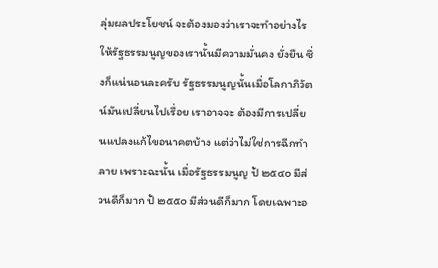ลุ่มผลประโยชน์ จะต้องมองว่าเราจะทําอย่างไรให้รัฐธรรมนูญของเรานั้นมีความมั่นคง ยั่งยืน ซึ่งก็แน่นอนละครับ รัฐธรรมนูญนั้นเมื่อโลกาภิวัตน์มันเปลี่ยนไปเรื่อย เราอาจจะ ต้องมีการเปลี่ยนแปลงแก้ไขอนาคตบ้าง แต่ว่าไม่ใช่การฉีกทําลาย เพราะฉะนั้น เมื่อรัฐธรรมนูญ ป้ ๒๕๔๐ มีส่วนดีก็มาก ป้ ๒๕๕๐ มีส่วนดีก็มาก โดยเฉพาะอ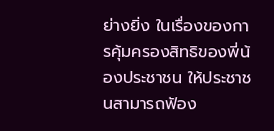ย่างยิ่ง ในเรื่องของการคุ้มครองสิทธิของพี่น้องประชาชน ให้ประชาชนสามารถฟัอง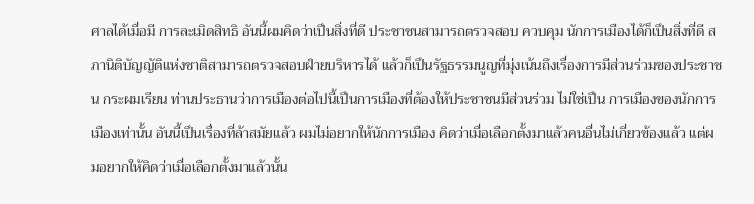ศาลได้เมื่อมี การละเมิดสิทธิ อันนี้ผมคิดว่าเปึนสิ่งที่ดี ประชาชนสามารถตรวจสอบ ควบคุม นักการเมืองได้ก็เปึนสิ่งที่ดี สภานิติบัญญัติแห่งชาติสามารถตรวจสอบฝ์ายบริหารได้ แล้วก็เปึนรัฐธรรมนูญที่มุ่งเน้นถึงเรื่องการมีส่วนร่วมของประชาชน กระผมเรียน ท่านประธานว่าการเมืองต่อไปนี้เปึนการเมืองที่ต้องให้ประชาชนมีส่วนร่วม ไม่ใช่เปึน การเมืองของนักการเมืองเท่านั้น อันนี้เปึนเรื่องที่ล้าสมัยแล้ว ผมไม่อยากให้นักการเมือง คิดว่าเมื่อเลือกตั้งมาแล้วคนอื่นไม่เกี่ยวข้องแล้ว แต่ผมอยากให้คิดว่าเมื่อเลือกตั้งมาแล้วนั้น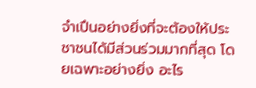จําเปึนอย่างยิ่งที่จะต้องให้ประชาชนได้มีส่วนร่วมมากที่สุด โดยเฉพาะอย่างยิ่ง อะไร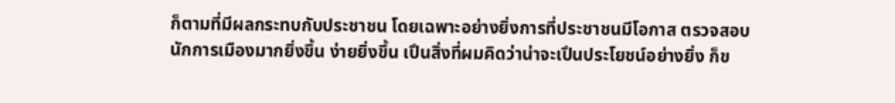ก็ตามที่มีผลกระทบกับประชาชน โดยเฉพาะอย่างยิ่งการที่ประชาชนมีโอกาส ตรวจสอบนักการเมืองมากยิ่งขึ้น ง่ายยิ่งขึ้น เปึนสิ่งที่ผมคิดว่าน่าจะเปึนประโยชน์อย่างยิ่ง ก็ข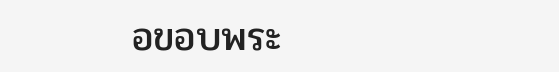อขอบพระ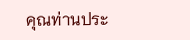คุณท่านประ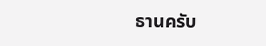ธานครับ